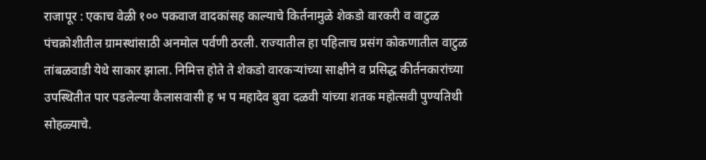राजापूर : एकाच वेळी १०० पकवाज वादकांसह काल्याचे किर्तनामुळे शेकडो वारकरी व वाटुळ पंचक्रोशीतील ग्रामस्थांसाठी अनमोल पर्वणी ठरली. राज्यातील हा पहिलाच प्रसंग कोकणातील वाटुळ तांबळवाडी येथे साकार झाला. निमित्त होते ते शेकडो वारकऱ्यांच्या साक्षीने व प्रसिद्ध कीर्तनकारांच्या उपस्थितीत पार पडलेल्या कैलासवासी ह भ प महादेव बुवा दळवी यांच्या शतक महोत्सवी पुण्यतिथी सोहळ्याचे.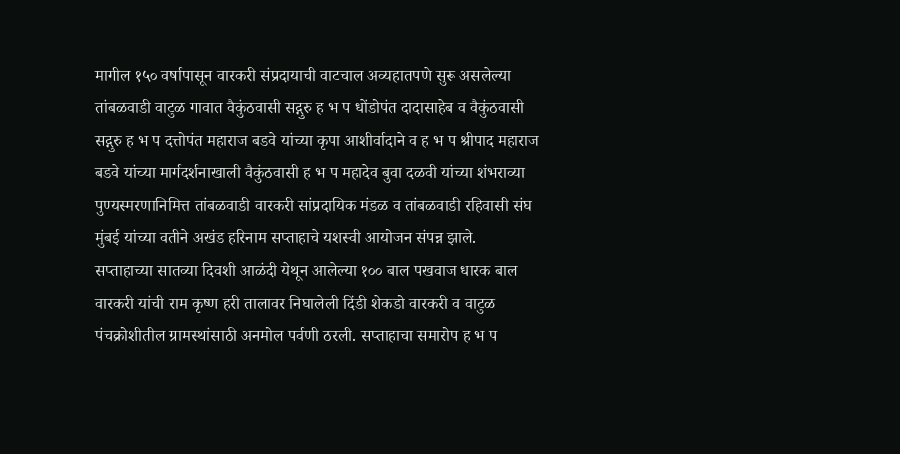मागील १५० वर्षापासून वारकरी संप्रदायाची वाटचाल अव्यहातपणे सुरू असलेल्या तांबळवाडी वाटुळ गावात वैकुंठवासी सद्गुरु ह भ प धोंडोपंत दादासाहेब व वैकुंठवासी सद्गुरु ह भ प दत्तोपंत महाराज बडवे यांच्या कृपा आशीर्वादाने व ह भ प श्रीपाद महाराज बडवे यांच्या मार्गदर्शनाखाली वैकुंठवासी ह भ प महादेव बुवा दळवी यांच्या शंभराव्या पुण्यस्मरणानिमित्त तांबळवाडी वारकरी सांप्रदायिक मंडळ व तांबळवाडी रहिवासी संघ मुंबई यांच्या वतीने अखंड हरिनाम सप्ताहाचे यशस्वी आयोजन संपन्न झाले.
सप्ताहाच्या सातव्या दिवशी आळंदी येथून आलेल्या १०० बाल पखवाज धारक बाल वारकरी यांची राम कृष्ण हरी तालावर निघालेली दिंडी शेकडो वारकरी व वाटुळ पंचक्रोशीतील ग्रामस्थांसाठी अनमोल पर्वणी ठरली. सप्ताहाचा समारोप ह भ प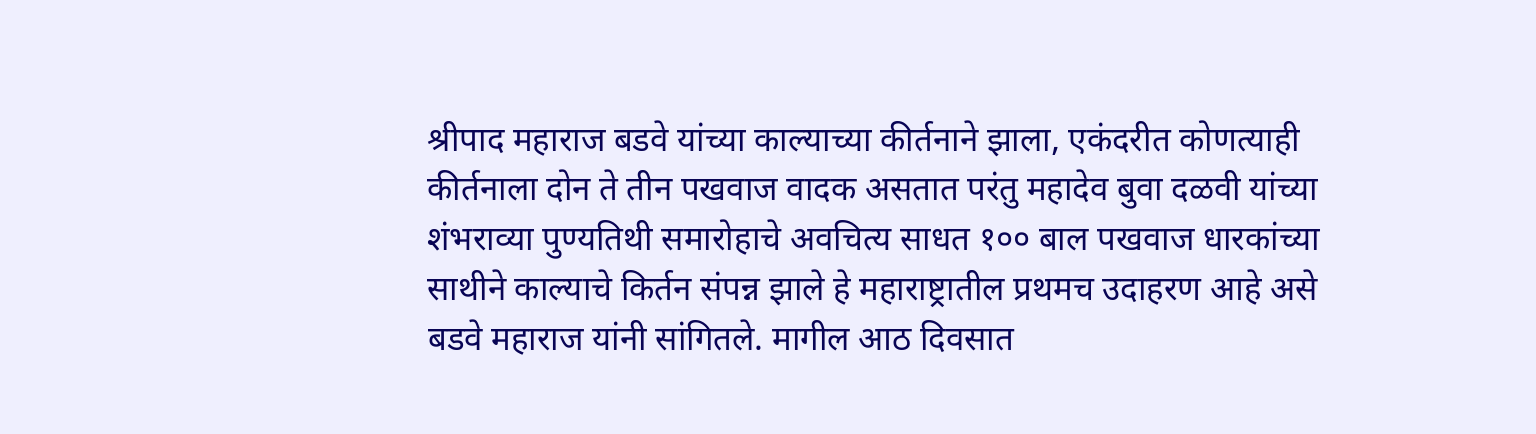श्रीपाद महाराज बडवे यांच्या काल्याच्या कीर्तनाने झाला, एकंदरीत कोणत्याही कीर्तनाला दोन ते तीन पखवाज वादक असतात परंतु महादेव बुवा दळवी यांच्या शंभराव्या पुण्यतिथी समारोहाचे अवचित्य साधत १०० बाल पखवाज धारकांच्या साथीने काल्याचे किर्तन संपन्न झाले हे महाराष्ट्रातील प्रथमच उदाहरण आहे असे बडवे महाराज यांनी सांगितले. मागील आठ दिवसात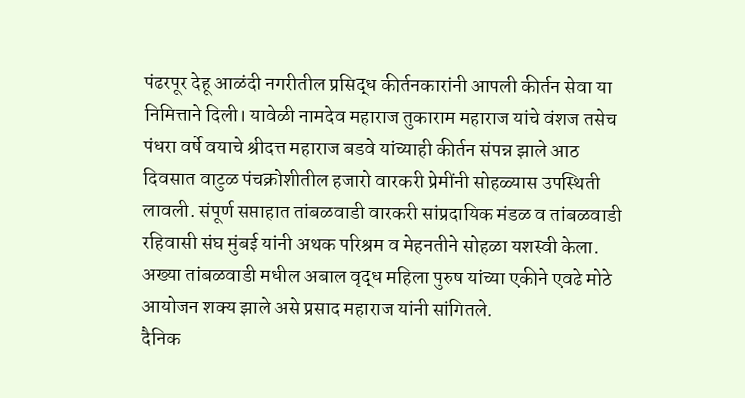पंढरपूर देहू आळंदी नगरीतील प्रसिद्ध कीर्तनकारांनी आपली कीर्तन सेवा या निमित्ताने दिली। यावेळी नामदेव महाराज तुकाराम महाराज यांचे वंशज तसेच पंधरा वर्षे वयाचे श्रीदत्त महाराज बडवे यांच्याही कीर्तन संपन्न झाले आठ दिवसात वाटुळ पंचक्रोशीतील हजारो वारकरी प्रेमींनी सोहळ्यास उपस्थिती लावली. संपूर्ण सप्ताहात तांबळवाडी वारकरी सांप्रदायिक मंडळ व तांबळवाडी रहिवासी संघ मुंबई यांनी अथक परिश्रम व मेहनतीने सोहळा यशस्वी केला. अख्या तांबळवाडी मधील अबाल वृद्ध महिला पुरुष यांच्या एकीने एवढे मोठे आयोजन शक्य झाले असे प्रसाद महाराज यांनी सांगितले.
दैनिक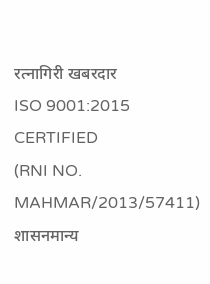रत्नागिरी खबरदार
ISO 9001:2015 CERTIFIED
(RNI NO. MAHMAR/2013/57411)
शासनमान्य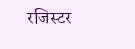रजिस्टर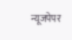न्यूजपेपर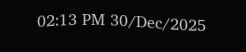02:13 PM 30/Dec/2025